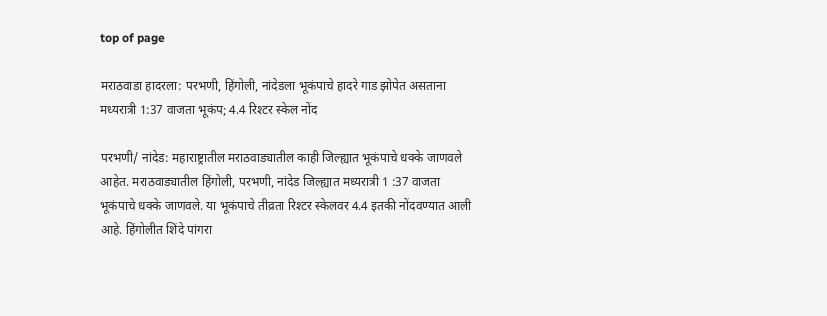top of page

मराठवाडा हादरला: परभणी, हिंगोली, नांदेडला भूकंपाचे हादरे गाड झोपेत असताना मध्यरात्री 1:37 वाजता भूकंप; 4.4 रिश्टर स्केल नोंद

परभणी/ नांदेड: महाराष्ट्रातील मराठवाड्यातील काही जिल्ह्यात भूकंपाचे धक्के जाणवले आहेत. मराठवाड्यातील हिंगोली, परभणी, नांदेड जिल्ह्यात मध्यरात्री 1 :37 वाजता भूकंपाचे धक्के जाणवले. या भूकंपाचे तीव्रता रिश्टर स्केलवर 4.4 इतकी नोंदवण्यात आली आहे. हिंगोलीत शिंदे पांगरा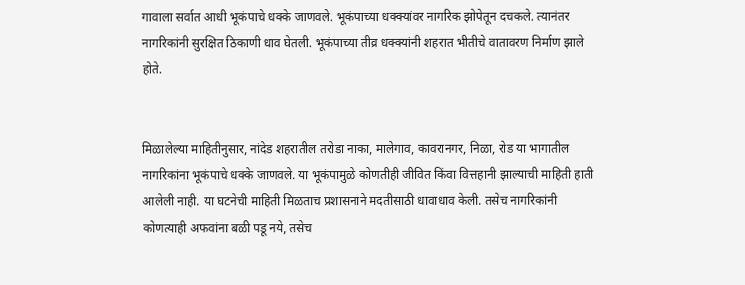गावाला सर्वात आधी भूकंपाचे धक्के जाणवले. भूकंपाच्या धक्क्यांवर नागरिक झोपेतून दचकले. त्यानंतर नागरिकांनी सुरक्षित ठिकाणी धाव घेतली. भूकंपाच्या तीव्र धक्क्यांनी शहरात भीतीचे वातावरण निर्माण झाले होते.


मिळालेल्या माहितीनुसार, नांदेड शहरातील तरोडा नाका, मालेगाव, कावरानगर, निळा, रोड या भागातील नागरिकांना भूकंपाचे धक्के जाणवले. या भूकंपामुळे कोणतीही जीवित किंवा वित्तहानी झाल्याची माहिती हाती आलेली नाही. या घटनेची माहिती मिळताच प्रशासनाने मदतीसाठी धावाधाव केली. तसेच नागरिकांनी कोणत्याही अफवांना बळी पडू नये, तसेच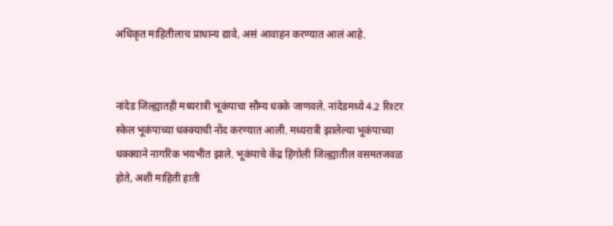अधिकृत माहितीलाच प्राधान्य द्यावे, असं आवाहन करण्यात आलं आहे.


नांदेड जिल्ह्यातही मध्यरात्री भूकंपाचा सौम्य धक्के जाणवले. नांदेडमध्ये 4.2 रिश्टर स्केल भूकंपाच्या धक्क्याची नोंद करण्यात आली. मध्यरात्री झालेल्या भूकंपाच्या धक्क्याने नागरिक भयभीत झाले. भूकंपाचे केंद्र हिंगोली जिल्ह्यातील वसमतजवळ होते, अशी माहिती हाती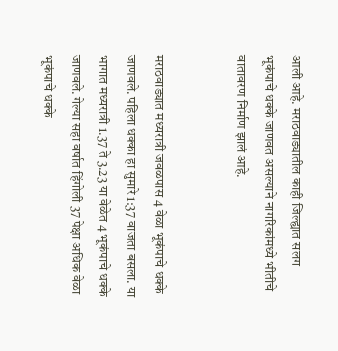आली आहे. मराठवाड्यातील काही जिल्ह्यात सलग भूकंपाचे धक्के जाणवत असल्याने नागरिकांमध्ये भीतीचे वातावरण निर्माण झालं आहे.


मराठवाड्यात मध्यरात्री जवळपास 4 वेळा भूकंपाचे धक्के जाणवले. पहिला धक्का हा सुमारे 1:37 वाजता बसला. या भागात मध्यरात्री 1.37 ते 3.23 या वेळेत 4 भूकंपाचे धक्के जाणवले. गेल्या सहा वर्षात हिंगोली 37 पेक्षा अधिक वेळा भूकंपाचे धक्के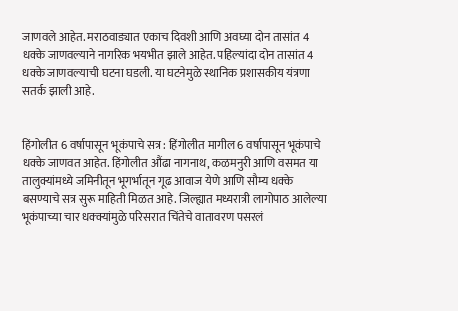जाणवले आहेत. मराठवाड्यात एकाच दिवशी आणि अवघ्या दोन तासांत 4 धक्के जाणवल्याने नागरिक भयभीत झाले आहेत. पहिल्यांदा दोन तासांत 4 धक्के जाणवल्याची घटना घडली. या घटनेमुळे स्थानिक प्रशासकीय यंत्रणा सतर्क झाली आहे.


हिंगोलीत 6 वर्षापासून भूकंपाचे सत्र : हिंगोलीत मागील 6 वर्षापासून भूकंपाचे धक्के जाणवत आहेत. हिंगोलीत औंढा नागनाथ, कळमनुरी आणि वसमत या तालुक्यांमध्ये जमिनीतून भूगर्भातून गूढ आवाज येणे आणि सौम्य धक्के बसण्याचे सत्र सुरू माहिती मिळत आहे. जिल्ह्यात मध्यरात्री लागोपाठ आलेल्या भूकंपाच्या चार धक्क्यांमुळे परिसरात चिंतेचे वातावरण पसरलं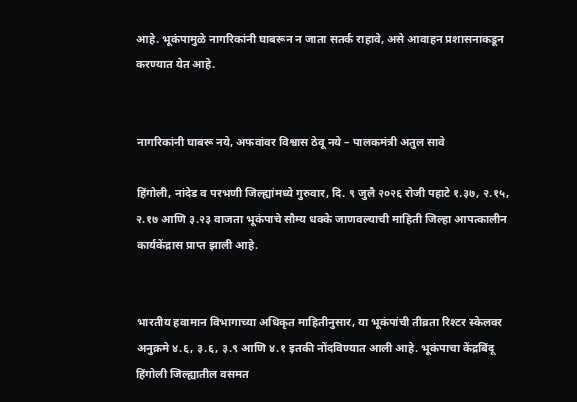आहे. भूकंपामुळे नागरिकांनी घाबरून न जाता सतर्क राहावे, असे आवाहन प्रशासनाकडून करण्यात येत आहे.


नागरिकांनी घाबरू नये, अफवांवर विश्वास ठेवू नये – पालकमंत्री अतुल सावे

हिंगोली, नांदेड व परभणी जिल्ह्यांमध्ये गुरुवार, दि. ९ जुलै २०२६ रोजी पहाटे १.३७, २.१५, २.१७ आणि ३.२३ वाजता भूकंपाचे सौम्य धक्के जाणवल्याची माहिती जिल्हा आपत्कालीन कार्यकेंद्रास प्राप्त झाली आहे.


भारतीय हवामान विभागाच्या अधिकृत माहितीनुसार, या भूकंपांची तीव्रता रिश्टर स्केलवर अनुक्रमे ४.६, ३.६, ३.९ आणि ४.१ इतकी नोंदविण्यात आली आहे. भूकंपाचा केंद्रबिंदू हिंगोली जिल्ह्यातील वसमत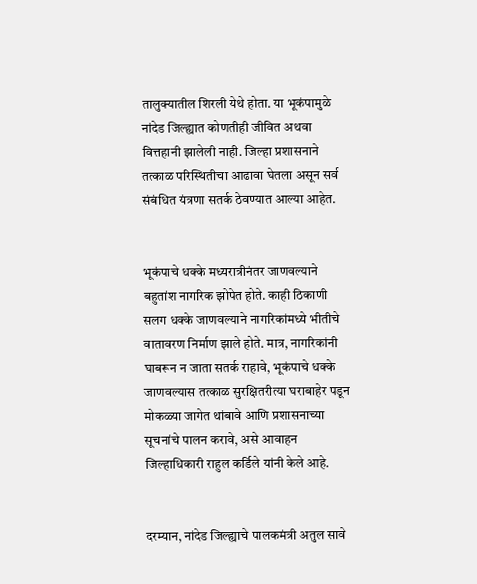तालुक्यातील शिरली येथे होता. या भूकंपामुळे नांदेड जिल्ह्यात कोणतीही जीवित अथवा वित्तहानी झालेली नाही. जिल्हा प्रशासनाने तत्काळ परिस्थितीचा आढावा घेतला असून सर्व संबंधित यंत्रणा सतर्क ठेवण्यात आल्या आहेत.


भूकंपाचे धक्के मध्यरात्रीनंतर जाणवल्याने बहुतांश नागरिक झोपेत होते. काही ठिकाणी सलग धक्के जाणवल्याने नागरिकांमध्ये भीतीचे वातावरण निर्माण झाले होते. मात्र, नागरिकांनी घाबरून न जाता सतर्क राहावे, भूकंपाचे धक्के जाणवल्यास तत्काळ सुरक्षितरीत्या घराबाहेर पडून मोकळ्या जागेत थांबावे आणि प्रशासनाच्या सूचनांचे पालन करावे, असे आवाहन जिल्हाधिकारी राहुल कर्डिले यांनी केले आहे.


दरम्यान, नांदेड जिल्ह्याचे पालकमंत्री अतुल सावे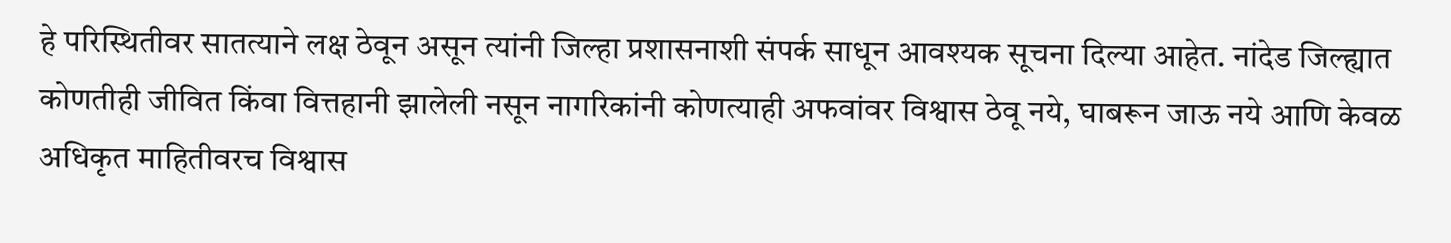हे परिस्थितीवर सातत्याने लक्ष ठेवून असून त्यांनी जिल्हा प्रशासनाशी संपर्क साधून आवश्यक सूचना दिल्या आहेत. नांदेड जिल्ह्यात कोणतीही जीवित किंवा वित्तहानी झालेली नसून नागरिकांनी कोणत्याही अफवांवर विश्वास ठेवू नये, घाबरून जाऊ नये आणि केवळ अधिकृत माहितीवरच विश्वास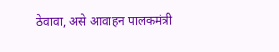ठेवावा, असे आवाहन पालकमंत्री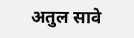अतुल सावे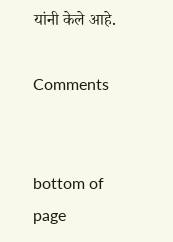यांनी केले आहे.

Comments


bottom of page